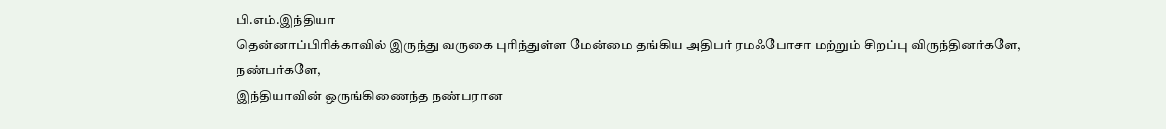பி.எம்.இந்தியா
தென்னாப்பிரிக்காவில் இருந்து வருகை புரிந்துள்ள மேன்மை தங்கிய அதிபர் ரமஃபோசா மற்றும் சிறப்பு விருந்தினர்களே,
நண்பர்களே,
இந்தியாவின் ஒருங்கிணைந்த நண்பரான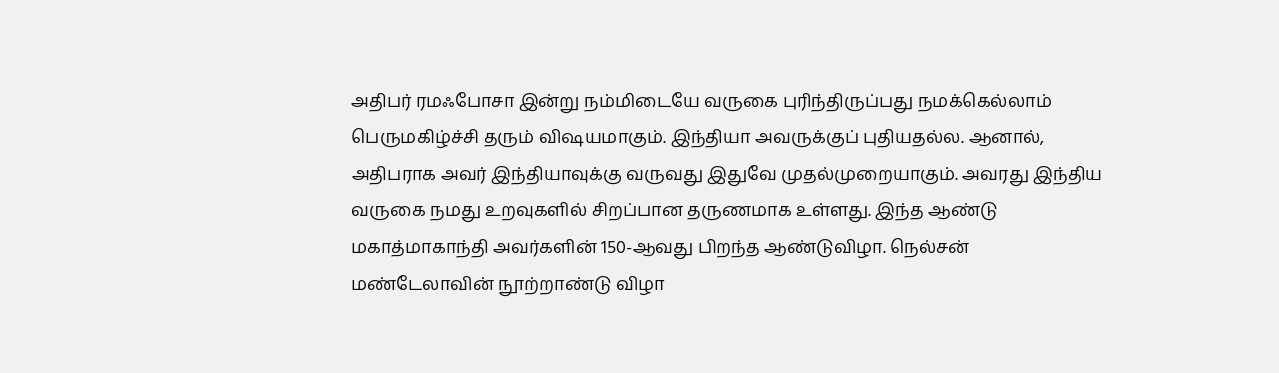அதிபர் ரமஃபோசா இன்று நம்மிடையே வருகை புரிந்திருப்பது நமக்கெல்லாம் பெருமகிழ்ச்சி தரும் விஷயமாகும். இந்தியா அவருக்குப் புதியதல்ல. ஆனால், அதிபராக அவர் இந்தியாவுக்கு வருவது இதுவே முதல்முறையாகும். அவரது இந்திய வருகை நமது உறவுகளில் சிறப்பான தருணமாக உள்ளது. இந்த ஆண்டு மகாத்மாகாந்தி அவர்களின் 150-ஆவது பிறந்த ஆண்டுவிழா. நெல்சன் மண்டேலாவின் நூற்றாண்டு விழா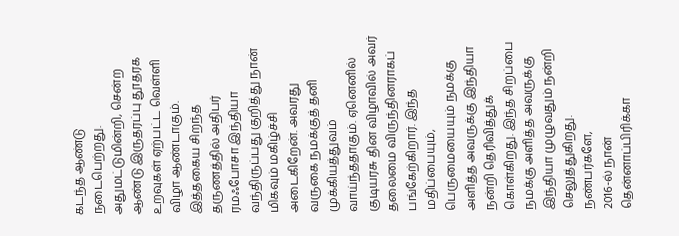கடந்த ஆண்டு நடைபெற்றது. அதுமட்டுமின்றி, சென்ற ஆண்டு இருதரப்பு தூதரக உறவுகள் ஏற்பட்ட வெள்ளி விழா ஆண்டாகும். இத்தகைய சிறந்த தருணத்தில் அதிபர் ரமஃபோசா இந்தியா வந்திருப்பது குறித்து நான் மிகவும் மகிழ்ச்சி அடைகிறேன். அவரது வருகை நமக்குத் தனி முக்கியத்துவம் வாய்ந்ததாகும். ஏனெனில் குடியரசு தின விழாவில் அவர் தலைமை விருந்தினராகப் பங்கேற்கிறார். இந்த மதிப்பையும், பெருமையையும் நமக்கு அளித்த அவருக்கு இந்தியா நன்றி தெரிவித்துக் கொள்கிறது. இந்த சிறப்பை நமக்கு அளித்த அவருக்கு இந்தியா முழுவதும் நன்றி செலுத்துகிறது.
நண்பர்களே,
2016-ல் நான் தென்னாப்பிரிக்கா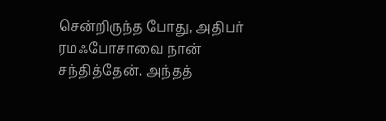சென்றிருந்த போது, அதிபர் ரமஃபோசாவை நான் சந்தித்தேன். அந்தத்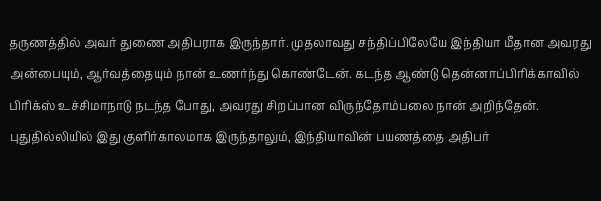தருணத்தில் அவர் துணை அதிபராக இருந்தார். முதலாவது சந்திப்பிலேயே இந்தியா மீதான அவரது அன்பையும், ஆர்வத்தையும் நான் உணர்ந்து கொண்டேன். கடந்த ஆண்டு தென்னாப்பிரிக்காவில் பிரிக்ஸ் உச்சிமாநாடு நடந்த போது, அவரது சிறப்பான விருந்தோம்பலை நான் அறிந்தேன். புதுதில்லியில் இது குளிர்காலமாக இருந்தாலும், இந்தியாவின் பயணத்தை அதிபர்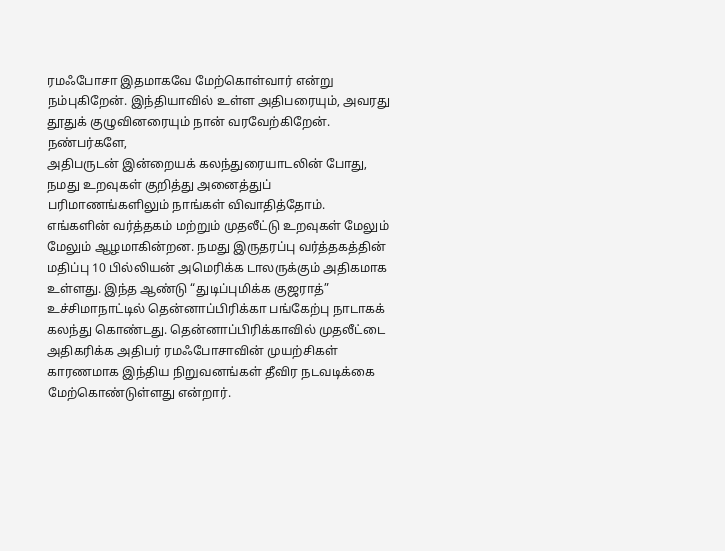ரமஃபோசா இதமாகவே மேற்கொள்வார் என்று நம்புகிறேன். இந்தியாவில் உள்ள அதிபரையும், அவரது தூதுக் குழுவினரையும் நான் வரவேற்கிறேன்.
நண்பர்களே,
அதிபருடன் இன்றையக் கலந்துரையாடலின் போது, நமது உறவுகள் குறித்து அனைத்துப் பரிமாணங்களிலும் நாங்கள் விவாதித்தோம். எங்களின் வர்த்தகம் மற்றும் முதலீட்டு உறவுகள் மேலும் மேலும் ஆழமாகின்றன. நமது இருதரப்பு வர்த்தகத்தின் மதிப்பு 10 பில்லியன் அமெரிக்க டாலருக்கும் அதிகமாக உள்ளது. இந்த ஆண்டு “துடிப்புமிக்க குஜராத்” உச்சிமாநாட்டில் தென்னாப்பிரிக்கா பங்கேற்பு நாடாகக் கலந்து கொண்டது. தென்னாப்பிரிக்காவில் முதலீட்டை அதிகரிக்க அதிபர் ரமஃபோசாவின் முயற்சிகள் காரணமாக இந்திய நிறுவனங்கள் தீவிர நடவடிக்கை மேற்கொண்டுள்ளது என்றார்.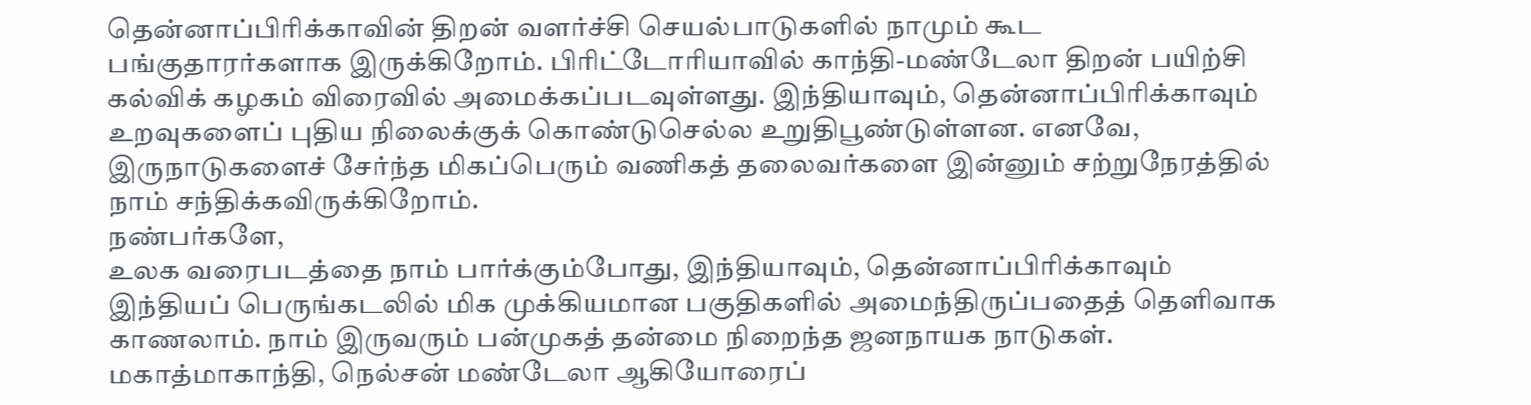தென்னாப்பிரிக்காவின் திறன் வளர்ச்சி செயல்பாடுகளில் நாமும் கூட பங்குதாரர்களாக இருக்கிறோம். பிரிட்டோரியாவில் காந்தி-மண்டேலா திறன் பயிற்சி கல்விக் கழகம் விரைவில் அமைக்கப்படவுள்ளது. இந்தியாவும், தென்னாப்பிரிக்காவும் உறவுகளைப் புதிய நிலைக்குக் கொண்டுசெல்ல உறுதிபூண்டுள்ளன. எனவே, இருநாடுகளைச் சேர்ந்த மிகப்பெரும் வணிகத் தலைவர்களை இன்னும் சற்றுநேரத்தில் நாம் சந்திக்கவிருக்கிறோம்.
நண்பர்களே,
உலக வரைபடத்தை நாம் பார்க்கும்போது, இந்தியாவும், தென்னாப்பிரிக்காவும் இந்தியப் பெருங்கடலில் மிக முக்கியமான பகுதிகளில் அமைந்திருப்பதைத் தெளிவாக காணலாம். நாம் இருவரும் பன்முகத் தன்மை நிறைந்த ஜனநாயக நாடுகள். மகாத்மாகாந்தி, நெல்சன் மண்டேலா ஆகியோரைப்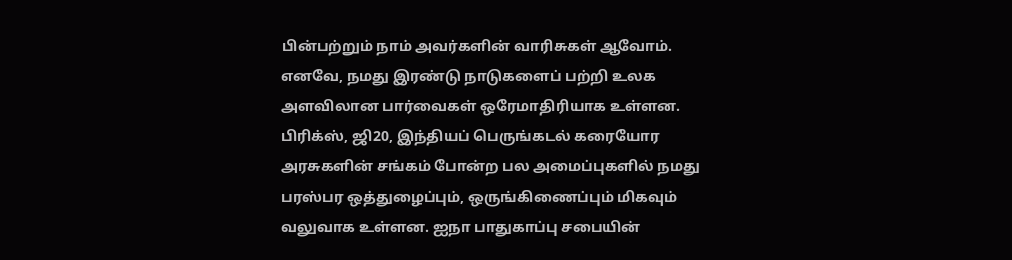பின்பற்றும் நாம் அவர்களின் வாரிசுகள் ஆவோம். எனவே, நமது இரண்டு நாடுகளைப் பற்றி உலக அளவிலான பார்வைகள் ஒரேமாதிரியாக உள்ளன. பிரிக்ஸ், ஜி20, இந்தியப் பெருங்கடல் கரையோர அரசுகளின் சங்கம் போன்ற பல அமைப்புகளில் நமது பரஸ்பர ஒத்துழைப்பும், ஒருங்கிணைப்பும் மிகவும் வலுவாக உள்ளன. ஐநா பாதுகாப்பு சபையின்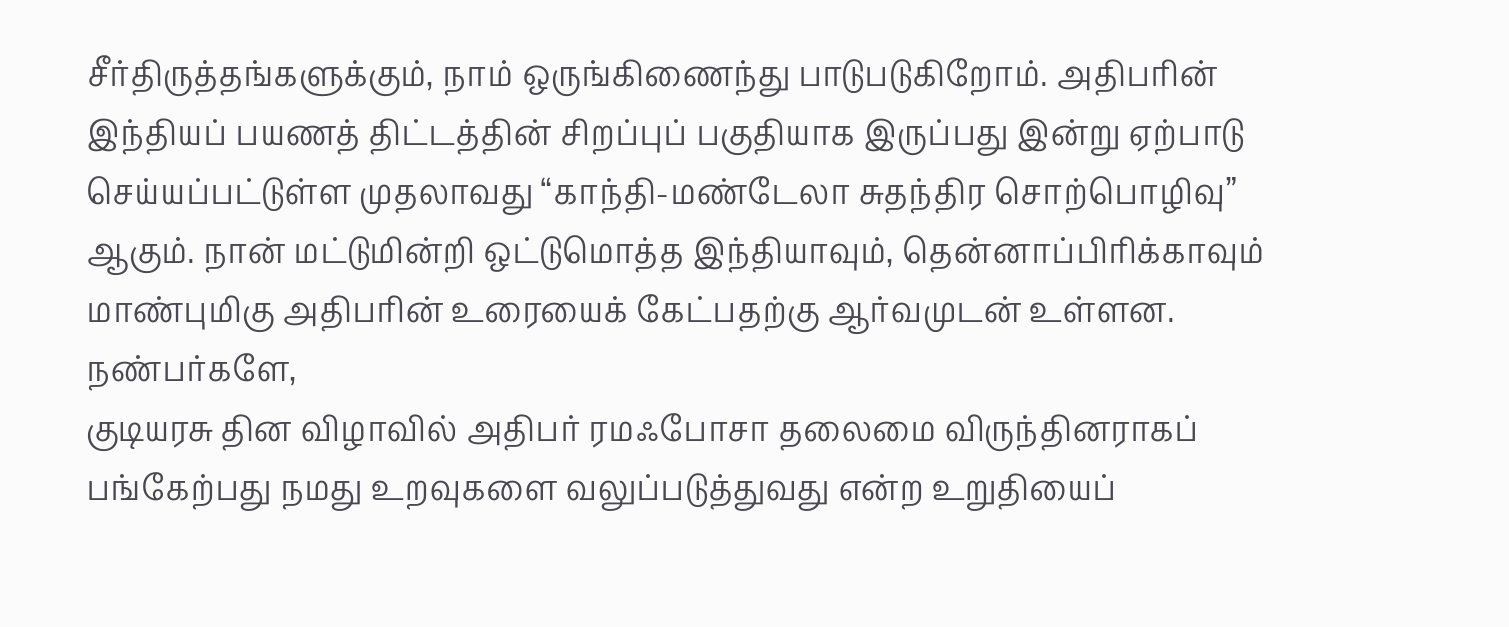சீர்திருத்தங்களுக்கும், நாம் ஒருங்கிணைந்து பாடுபடுகிறோம். அதிபரின் இந்தியப் பயணத் திட்டத்தின் சிறப்புப் பகுதியாக இருப்பது இன்று ஏற்பாடு செய்யப்பட்டுள்ள முதலாவது “காந்தி-மண்டேலா சுதந்திர சொற்பொழிவு” ஆகும். நான் மட்டுமின்றி ஒட்டுமொத்த இந்தியாவும், தென்னாப்பிரிக்காவும் மாண்புமிகு அதிபரின் உரையைக் கேட்பதற்கு ஆர்வமுடன் உள்ளன.
நண்பர்களே,
குடியரசு தின விழாவில் அதிபர் ரமஃபோசா தலைமை விருந்தினராகப் பங்கேற்பது நமது உறவுகளை வலுப்படுத்துவது என்ற உறுதியைப்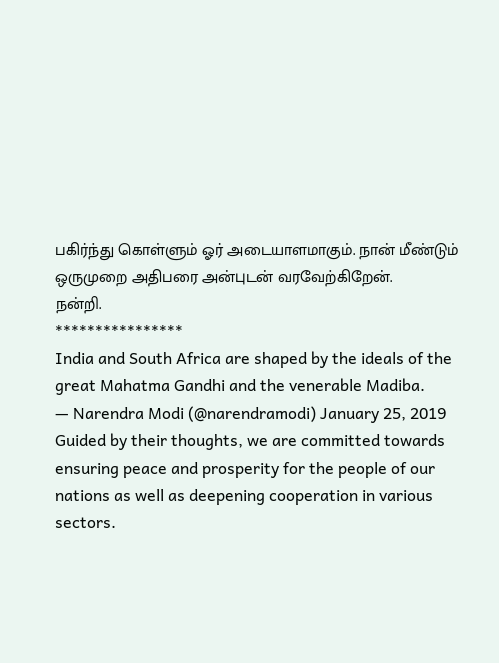பகிர்ந்து கொள்ளும் ஓர் அடையாளமாகும். நான் மீண்டும் ஒருமுறை அதிபரை அன்புடன் வரவேற்கிறேன்.
நன்றி.
****************
India and South Africa are shaped by the ideals of the great Mahatma Gandhi and the venerable Madiba.
— Narendra Modi (@narendramodi) January 25, 2019
Guided by their thoughts, we are committed towards ensuring peace and prosperity for the people of our nations as well as deepening cooperation in various sectors.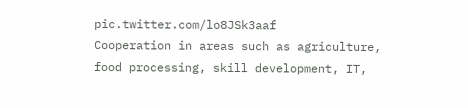pic.twitter.com/lo8JSk3aaf
Cooperation in areas such as agriculture, food processing, skill development, IT,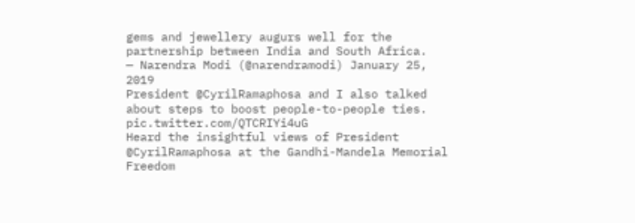gems and jewellery augurs well for the partnership between India and South Africa.
— Narendra Modi (@narendramodi) January 25, 2019
President @CyrilRamaphosa and I also talked about steps to boost people-to-people ties. pic.twitter.com/QTCRIYi4uG
Heard the insightful views of President @CyrilRamaphosa at the Gandhi-Mandela Memorial Freedom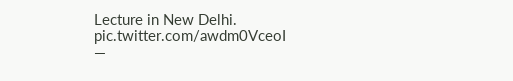Lecture in New Delhi. pic.twitter.com/awdm0VceoI
—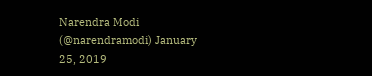Narendra Modi (@narendramodi) January 25, 2019